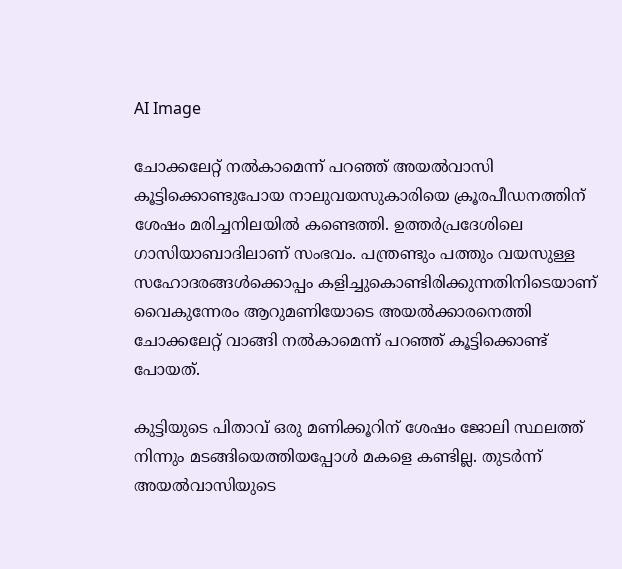AI Image

ചോക്കലേറ്റ് നല്‍കാമെന്ന് പറഞ്ഞ് അയല്‍വാസി കൂട്ടിക്കൊണ്ടുപോയ നാലുവയസുകാരിയെ ക്രൂരപീഡനത്തിന് ശേഷം മരിച്ചനിലയില്‍ കണ്ടെത്തി. ഉത്തര്‍പ്രദേശിലെ ഗാസിയാബാദിലാണ് സംഭവം. പന്ത്രണ്ടും പത്തും വയസുള്ള സഹോദരങ്ങള്‍ക്കൊപ്പം കളിച്ചുകൊണ്ടിരിക്കുന്നതിനിടെയാണ്  വൈകുന്നേരം ആറുമണിയോടെ അയല്‍ക്കാരനെത്തി ചോക്കലേറ്റ് വാങ്ങി നല്‍കാമെന്ന് പറഞ്ഞ് കൂട്ടിക്കൊണ്ട് പോയത്.

കുട്ടിയുടെ പിതാവ് ഒരു മണിക്കൂറിന് ശേഷം ജോലി സ്ഥലത്ത് നിന്നും മടങ്ങിയെത്തിയപ്പോള്‍ മകളെ കണ്ടില്ല. തുടര്‍ന്ന് അയല്‍വാസിയുടെ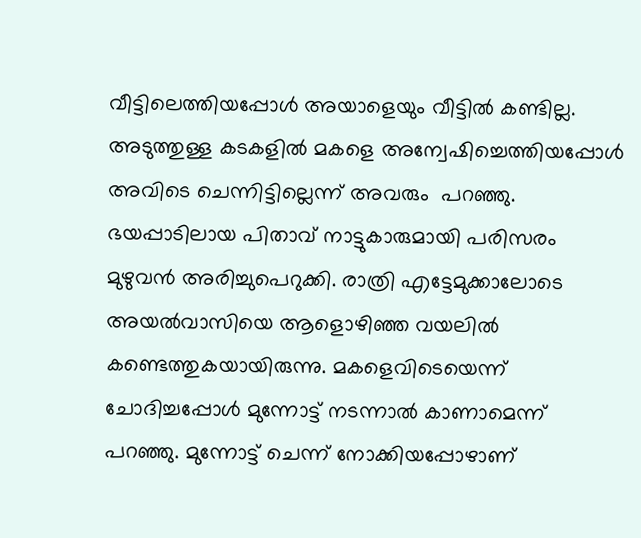വീട്ടിലെത്തിയപ്പോള്‍ അയാളെയും വീട്ടില്‍ കണ്ടില്ല. അടുത്തുള്ള കടകളില്‍ മകളെ അന്വേഷിച്ചെത്തിയപ്പോള്‍ അവിടെ ചെന്നിട്ടില്ലെന്ന് അവരും  പറഞ്ഞു. ഭയപ്പാടിലായ പിതാവ് നാട്ടുകാരുമായി പരിസരം മുഴുവന്‍ അരിച്ചുപെറുക്കി. രാത്രി എട്ടേമുക്കാലോടെ അയല്‍വാസിയെ ആളൊഴിഞ്ഞ വയലില്‍ കണ്ടെത്തുകയായിരുന്നു. മകളെവിടെയെന്ന് ചോദിച്ചപ്പോള്‍ മുന്നോട്ട് നടന്നാല്‍ കാണാമെന്ന് പറഞ്ഞു. മുന്നോട്ട് ചെന്ന് നോക്കിയപ്പോഴാണ്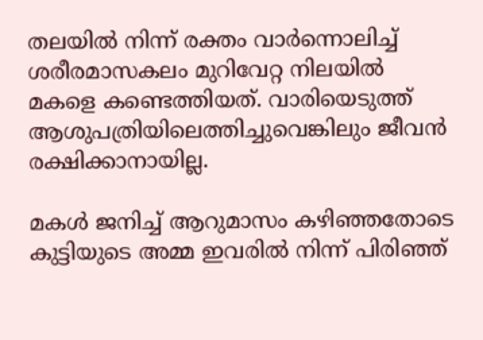തലയില്‍ നിന്ന് രക്തം വാര്‍ന്നൊലിച്ച് ശരീരമാസകലം മുറിവേറ്റ നിലയില്‍ മകളെ കണ്ടെത്തിയത്. വാരിയെടുത്ത് ആശുപത്രിയിലെത്തിച്ചുവെങ്കിലും ജീവന്‍ രക്ഷിക്കാനായില്ല.

മകള്‍ ജനിച്ച് ആറുമാസം കഴിഞ്ഞതോടെ കുട്ടിയുടെ അമ്മ ഇവരില്‍ നിന്ന് പിരിഞ്ഞ്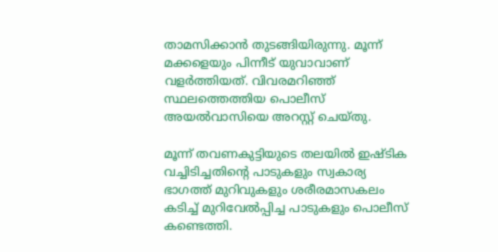താമസിക്കാന്‍ തുടങ്ങിയിരുന്നു. മൂന്ന് മക്കളെയും പിന്നീട് യുവാവാണ് വളര്‍ത്തിയത്. വിവരമറിഞ്ഞ് സ്ഥലത്തെത്തിയ പൊലീസ് അയല്‍വാസിയെ അറസ്റ്റ് ചെയ്തു.

മൂന്ന് തവണകുട്ടിയുടെ തലയില്‍ ഇഷ്ടിക വച്ചിടിച്ചതിന്‍റെ പാടുകളും സ്വകാര്യ ഭാഗത്ത് മുറിവുകളും ശരീരമാസകലം കടിച്ച് മുറിവേല്‍പ്പിച്ച പാടുകളും പൊലീസ് കണ്ടെത്തി.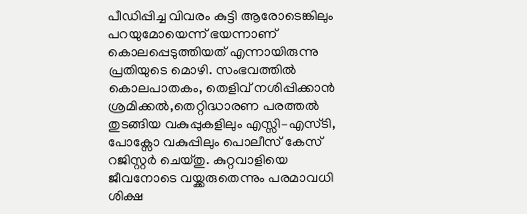പീഡിപ്പിച്ച വിവരം കുട്ടി ആരോടെങ്കിലും പറയുമോയെന്ന് ഭയന്നാണ് കൊലപ്പെടുത്തിയത് എന്നായിരുന്നു പ്രതിയുടെ മൊഴി. സംഭവത്തില്‍ കൊലപാതകം, തെളിവ് നശിപ്പിക്കാന്‍ ശ്രമിക്കല്‍,തെറ്റിദ്ധാരണ പരത്തല്‍ തുടങ്ങിയ വകുപ്പുകളിലും എസ്സി–എസ്ടി, പോക്സോ വകുപ്പിലും പൊലീസ് കേസ് റജിസ്റ്റര്‍ ചെയ്തു. കുറ്റവാളിയെ ജീവനോടെ വയ്ക്കരുതെന്നും പരമാവധി ശിക്ഷ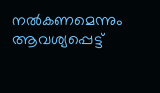നല്‍കണമെന്നും ആവശ്യപ്പെട്ട്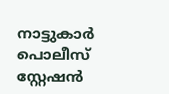നാട്ടുകാര്‍ പൊലീസ് സ്റ്റേഷന്‍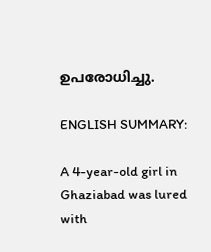ഉപരോധിച്ചു.

ENGLISH SUMMARY:

A 4-year-old girl in Ghaziabad was lured with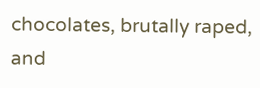chocolates, brutally raped, and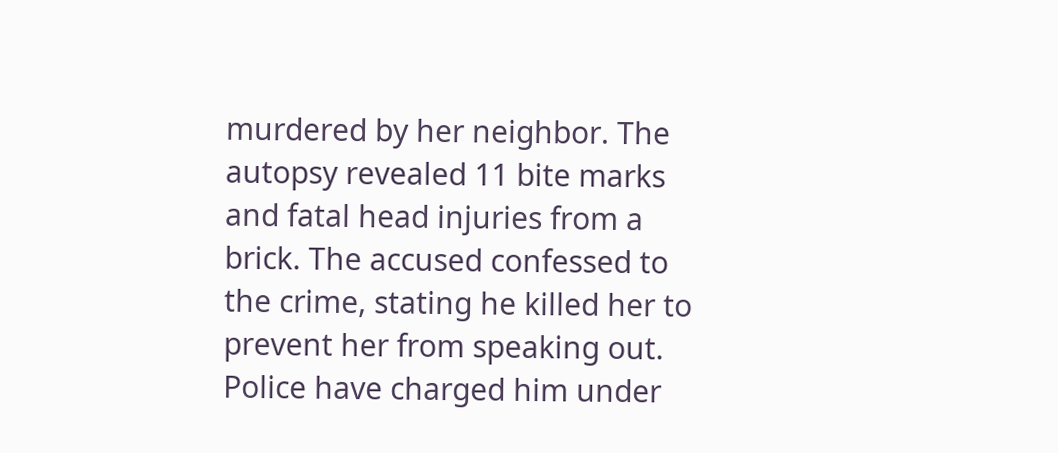murdered by her neighbor. The autopsy revealed 11 bite marks and fatal head injuries from a brick. The accused confessed to the crime, stating he killed her to prevent her from speaking out. Police have charged him under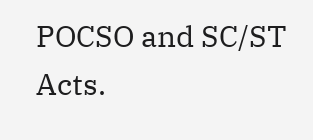POCSO and SC/ST Acts.